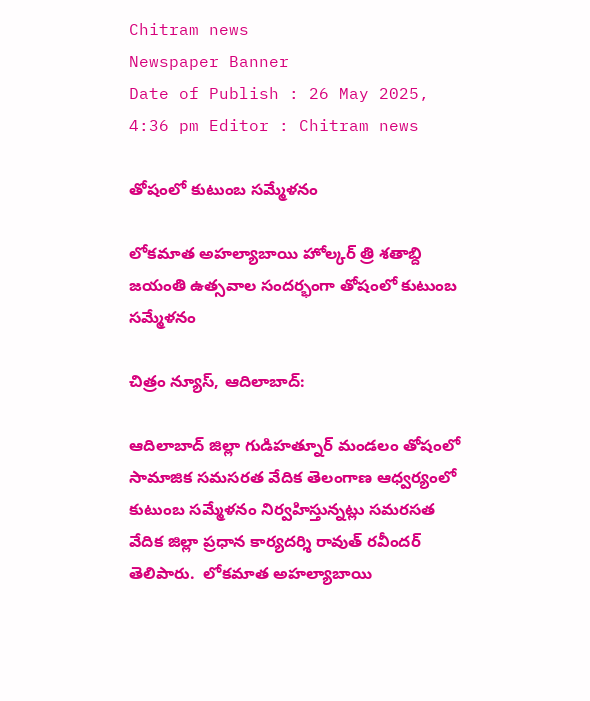Chitram news
Newspaper Banner
Date of Publish : 26 May 2025, 4:36 pm Editor : Chitram news

తోషంలో కుటుంబ సమ్మేళనం

లోకమాత అహల్యాబాయి హోల్కర్ త్రి శతాబ్ది జయంతి ఉత్సవాల సందర్భంగా తోషంలో కుటుంబ సమ్మేళనం

చిత్రం న్యూస్, ఆదిలాబాద్:

ఆదిలాబాద్ జిల్లా గుడిహత్నూర్ మండలం తోషంలో  సామాజిక సమసరత వేదిక తెలంగాణ ఆధ్వర్యంలో కుటుంబ సమ్మేళనం నిర్వహిస్తున్నట్లు సమరసత వేదిక జిల్లా ప్రధాన కార్యదర్శి రావుత్ రవీందర్ తెలిపారు.  లోకమాత అహల్యాబాయి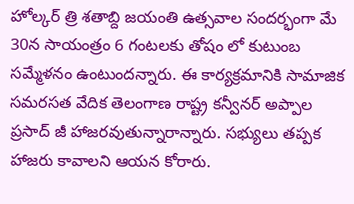హోల్కర్ త్రి శతాబ్ది జయంతి ఉత్సవాల సందర్భంగా మే 30న సాయంత్రం 6 గంటలకు తోషం లో కుటుంబ సమ్మేళనం ఉంటుందన్నారు. ఈ కార్యక్రమానికి సామాజిక సమరసత వేదిక తెలంగాణ రాష్ట్ర కన్వీనర్ అప్పాల ప్రసాద్ జీ హాజరవుతున్నారాన్నారు. సభ్యులు తప్పక హాజరు కావాలని ఆయన కోరారు.